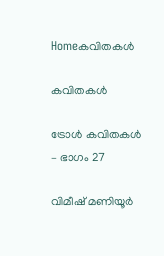Homeകവിതകൾ

കവിതകൾ

ട്രോൾ കവിതകൾ – ഭാഗം 27

വിമീഷ് മണിയൂർ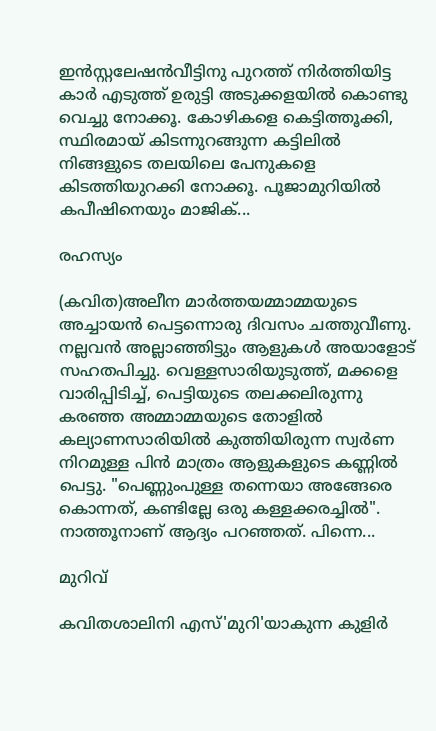ഇൻസ്റ്റലേഷൻവീട്ടിനു പുറത്ത് നിർത്തിയിട്ട കാർ എടുത്ത് ഉരുട്ടി അടുക്കളയിൽ കൊണ്ടു വെച്ചു നോക്കൂ. കോഴികളെ കെട്ടിത്തൂക്കി, സ്ഥിരമായ് കിടന്നുറങ്ങുന്ന കട്ടിലിൽ നിങ്ങളുടെ തലയിലെ പേനുകളെ കിടത്തിയുറക്കി നോക്കൂ. പൂജാമുറിയിൽ കപീഷിനെയും മാജിക്...

രഹസ്യം

(കവിത)അലീന മാർത്തയമ്മാമ്മയുടെ അച്ചായൻ പെട്ടന്നൊരു ദിവസം ചത്തുവീണു. നല്ലവൻ അല്ലാഞ്ഞിട്ടും ആളുകൾ അയാളോട് സഹതപിച്ചു. വെള്ളസാരിയുടുത്ത്, മക്കളെ വാരിപ്പിടിച്ച്, പെട്ടിയുടെ തലക്കലിരുന്നു കരഞ്ഞ അമ്മാമ്മയുടെ തോളിൽ കല്യാണസാരിയിൽ കുത്തിയിരുന്ന സ്വർണ നിറമുള്ള പിൻ മാത്രം ആളുകളുടെ കണ്ണിൽ പെട്ടു. "പെണ്ണുംപുള്ള തന്നെയാ അങ്ങേരെ കൊന്നത്, കണ്ടില്ലേ ഒരു കള്ളക്കരച്ചിൽ". നാത്തൂനാണ് ആദ്യം പറഞ്ഞത്. പിന്നെ...

മുറിവ്

കവിതശാലിനി എസ്'മുറി'യാകുന്ന കുളിർ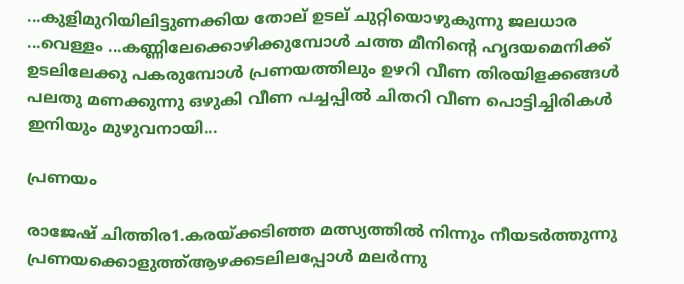...കുളിമുറിയിലിട്ടുണക്കിയ തോല് ഉടല് ചുറ്റിയൊഴുകുന്നു ജലധാര ...വെള്ളം ...കണ്ണിലേക്കൊഴിക്കുമ്പോൾ ചത്ത മീനിന്റെ ഹൃദയമെനിക്ക് ഉടലിലേക്കു പകരുമ്പോൾ പ്രണയത്തിലും ഉഴറി വീണ തിരയിളക്കങ്ങൾ പലതു മണക്കുന്നു ഒഴുകി വീണ പച്ചപ്പിൽ ചിതറി വീണ പൊട്ടിച്ചിരികൾ ഇനിയും മുഴുവനായി...

പ്രണയം

രാജേഷ് ചിത്തിര1.കരയ്ക്കടിഞ്ഞ മത്സ്യത്തിൽ നിന്നും നീയടർത്തുന്നു പ്രണയക്കൊളുത്ത്ആഴക്കടലിലപ്പോൾ മലർന്നു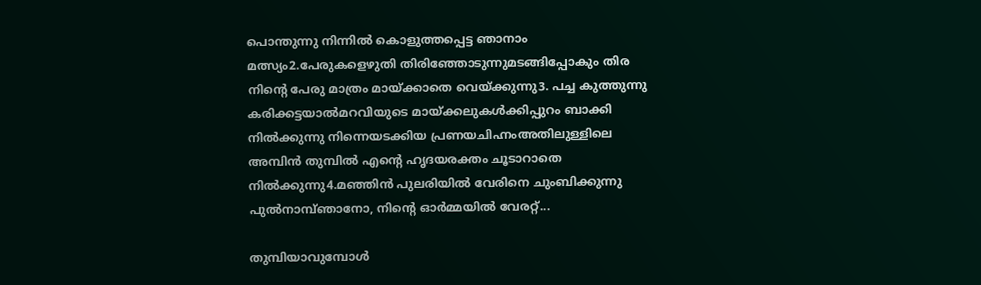പൊന്തുന്നു നിന്നിൽ കൊളുത്തപ്പെട്ട ഞാനാം മത്സ്യം2.പേരുകളെഴുതി തിരിഞ്ഞോടുന്നുമടങ്ങിപ്പോകും തിര നിന്റെ പേരു മാത്രം മായ്ക്കാതെ വെയ്ക്കുന്നു3. പച്ച കുത്തുന്നു കരിക്കട്ടയാൽമറവിയുടെ മായ്ക്കലുകൾക്കിപ്പുറം ബാക്കി നിൽക്കുന്നു നിന്നെയടക്കിയ പ്രണയചിഹ്നംഅതിലുള്ളിലെ അമ്പിൻ തുമ്പിൽ എന്റെ ഹൃദയരക്തം ചൂടാറാതെ നിൽക്കുന്നു4.മഞ്ഞിൻ പുലരിയിൽ വേരിനെ ചുംബിക്കുന്നു പുൽനാമ്പ്ഞാനോ, നിന്റെ ഓർമ്മയിൽ വേരറ്റ്...

തുമ്പിയാവുമ്പോൾ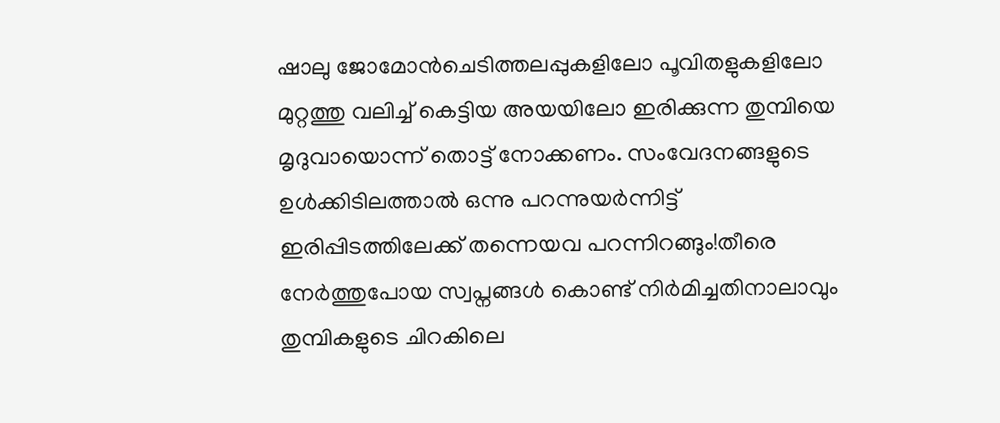ഷാലു ജോമോൻചെടിത്തലപ്പുകളിലോ പൂവിതളുകളിലോ മുറ്റത്തു വലിച്ച് കെട്ടിയ അയയിലോ ഇരിക്കുന്ന തുമ്പിയെ മൃദുവായൊന്ന് തൊട്ട് നോക്കണം. സംവേദനങ്ങളുടെ ഉൾക്കിടിലത്താൽ ഒന്നു പറന്നുയർന്നിട്ട് ഇരിപ്പിടത്തിലേക്ക് തന്നെയവ പറന്നിറങ്ങും!തീരെ നേർത്തുപോയ സ്വപ്നങ്ങൾ കൊണ്ട് നിർമിച്ചതിനാലാവും തുമ്പികളുടെ ചിറകിലെ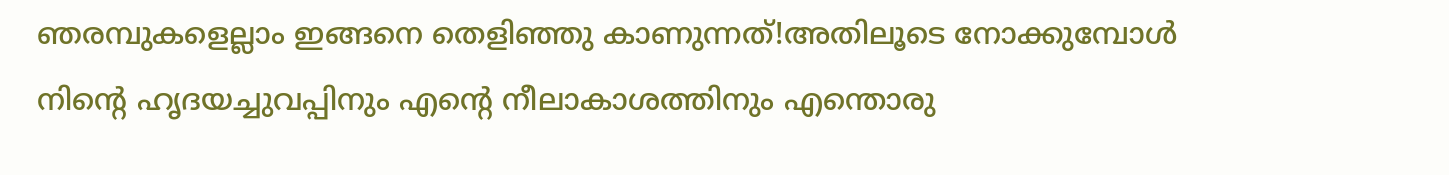ഞരമ്പുകളെല്ലാം ഇങ്ങനെ തെളിഞ്ഞു കാണുന്നത്!അതിലൂടെ നോക്കുമ്പോൾ നിന്റെ ഹൃദയച്ചുവപ്പിനും എന്റെ നീലാകാശത്തിനും എന്തൊരു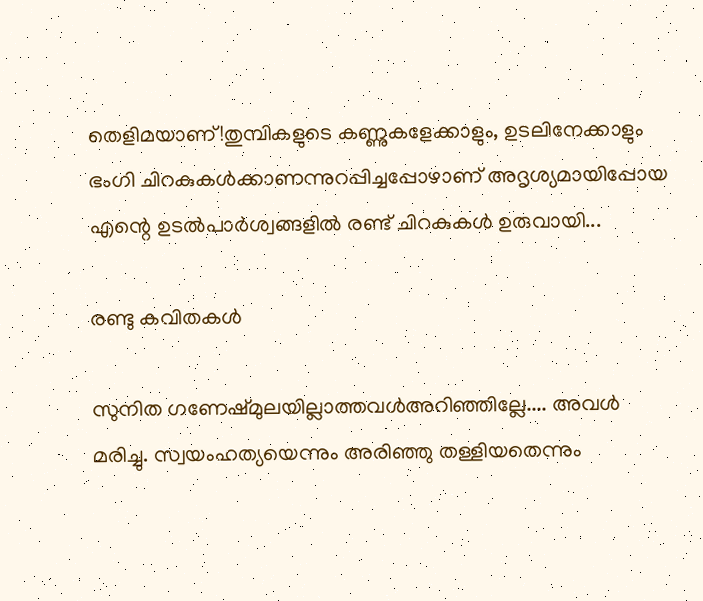തെളിമയാണ്!തുമ്പികളുടെ കണ്ണുകളേക്കാളും, ഉടലിനേക്കാളും ഭംഗി ചിറകുകൾക്കാണന്നുറപ്പിച്ചപ്പോഴാണ് അദൃശ്യമായിപ്പോയ എന്റെ ഉടൽപാർശ്വങ്ങളിൽ രണ്ട് ചിറകുകൾ ഉരുവായി...

രണ്ടു കവിതകള്‍

സുനിത ഗണേഷ്മുലയില്ലാത്തവള്‍അറിഞ്ഞില്ലേ.... അവള്‍ മരിച്ചു. സ്വയംഹത്യയെന്നും അരിഞ്ഞു തള്ളിയതെന്നും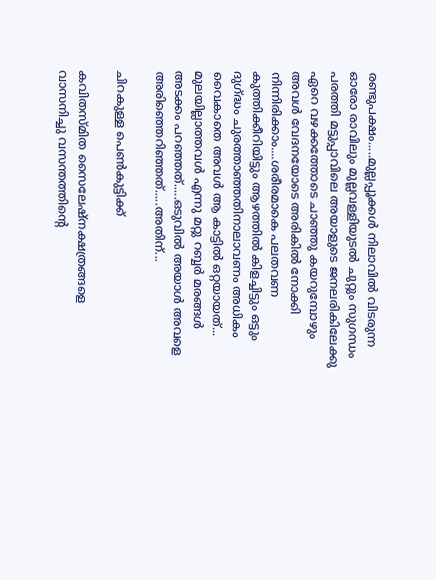രണ്ടുപക്ഷം.....മുല്ലപ്പൂക്കള്‍ നിലാവില്‍ വിടരുന്ന ഓരോ രാവിലും മുല്ലവള്ളിയുടല്‍ ചുറ്റും സുഗന്ധം പരത്തി മട്ടുപ്പാവിലെ അയാളുടെ ജനലരികിലേക്കു ഏറെ വഴക്കത്തോടെ ചാഞ്ഞു കയറുമ്പോഴും അവള്‍ വേദനയോടെ അരികില്‍ നോക്കി നിന്നിരിക്കാം....ശരീരമാകെ പലതവണ കുത്തിക്കീറിയിട്ടും ആഴത്തില്‍ കിളച്ചിട്ടും ഒട്ടും ദുഗ്ദ്ധം ചുരത്താഞ്ഞതിനാലാവണം അധികം വൈകാതെ അവള്‍ ആ കാട്ടില്‍ ഒറ്റയായത്... മുലയില്ലാത്തവള്‍ എന്നു മറ്റു റബ്ബര്‍ മരങ്ങള്‍ അടക്കം പറഞ്ഞത്.....ഒടുവില്‍ അയാള്‍ അവളെ അരിഞ്ഞെറിഞ്ഞത്.....അതിന്...

ചിറകുള്ള പെൺകുട്ടിക്ക്

കവിതസ്മിത സൈലേഷ്നക്ഷത്രങ്ങളെ വാസനിച്ചു വസന്തത്തിന്റെ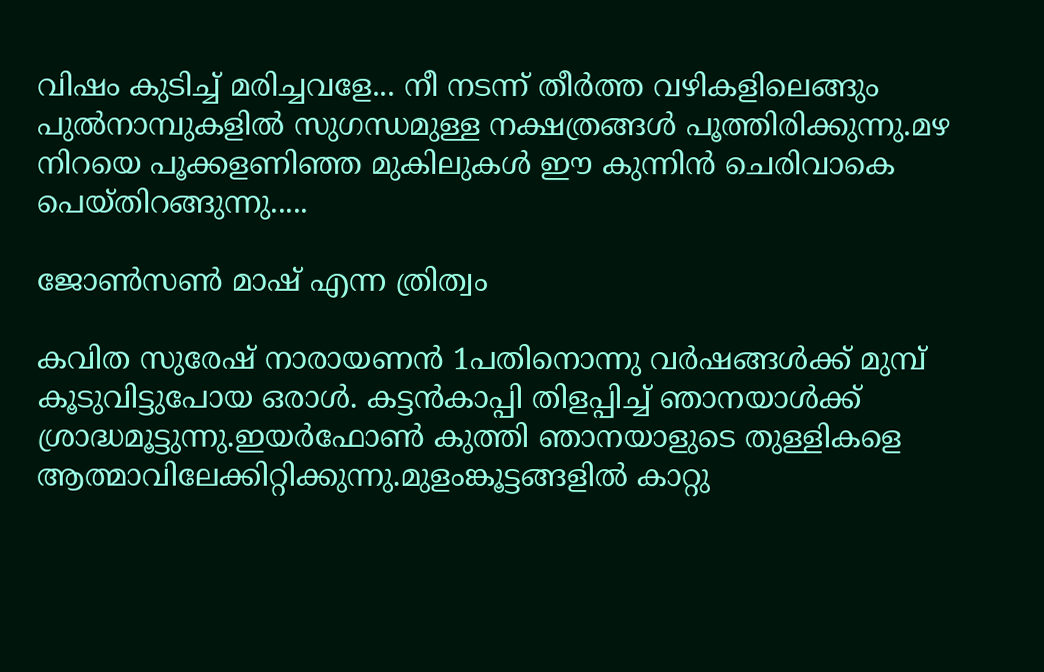വിഷം കുടിച്ച് മരിച്ചവളേ... നീ നടന്ന് തീർത്ത വഴികളിലെങ്ങും പുൽനാമ്പുകളിൽ സുഗന്ധമുള്ള നക്ഷത്രങ്ങൾ പൂത്തിരിക്കുന്നു.മഴ നിറയെ പൂക്കളണിഞ്ഞ മുകിലുകൾ ഈ കുന്നിൻ ചെരിവാകെ പെയ്തിറങ്ങുന്നു.....

ജോൺസൺ മാഷ് എന്ന ത്രിത്വം

കവിത സുരേഷ് നാരായണൻ 1പതിനൊന്നു വർഷങ്ങൾക്ക് മുമ്പ് കൂടുവിട്ടുപോയ ഒരാൾ. കട്ടൻകാപ്പി തിളപ്പിച്ച് ഞാനയാൾക്ക് ശ്രാദ്ധമൂട്ടുന്നു.ഇയർഫോൺ കുത്തി ഞാനയാളുടെ തുള്ളികളെ ആത്മാവിലേക്കിറ്റിക്കുന്നു.മുളംങ്കൂട്ടങ്ങളിൽ കാറ്റു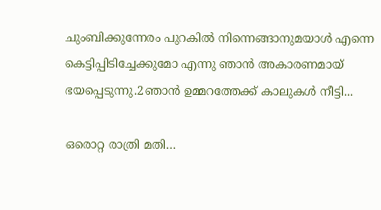ചുംബിക്കുന്നേരം പുറകിൽ നിന്നെങ്ങാനുമയാൾ എന്നെ കെട്ടിപ്പിടിച്ചേക്കുമോ എന്നു ഞാൻ അകാരണമായ് ഭയപ്പെടുന്നു.2ഞാൻ ഉമ്മറത്തേക്ക് കാലുകൾ നീട്ടി...

ഒരൊറ്റ രാത്രി മതി…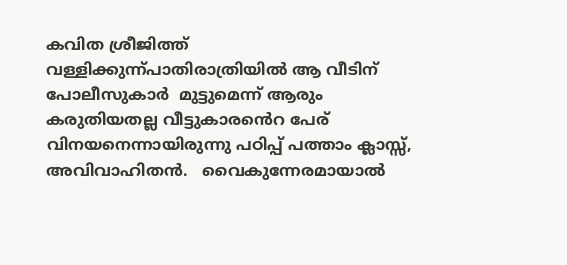കവിത ശ്രീജിത്ത് വള്ളിക്കുന്ന്പാതിരാത്രിയിൽ ആ വീടിന് പോലീസുകാർ  മുട്ടുമെന്ന് ആരും കരുതിയതല്ല വീട്ടുകാരൻെറ പേര് വിനയനെന്നായിരുന്നു പഠിപ്പ് പത്താം ക്ലാസ്സ്, അവിവാഹിതൻ.   വൈകുന്നേരമായാൽ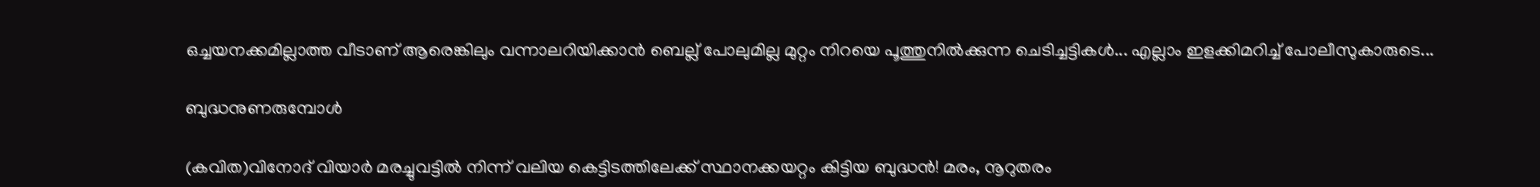ഒച്ചയനക്കമില്ലാത്ത വീടാണ് ആരെങ്കിലും വന്നാലറിയിക്കാൻ ബെല്ല് പോലുമില്ല മുറ്റം നിറയെ പൂത്തുനിൽക്കുന്ന ചെടിച്ചട്ടികൾ... എല്ലാം ഇളക്കിമറിച്ച് പോലീസുകാരുടെ...

ബുദ്ധനുണരുമ്പോള്‍

(കവിത)വിനോദ് വിയാര്‍ മരച്ചുവട്ടില്‍ നിന്ന് വലിയ കെട്ടിടത്തിലേക്ക് സ്ഥാനക്കയറ്റം കിട്ടിയ ബുദ്ധന്‍! മരം, നൂറുതരം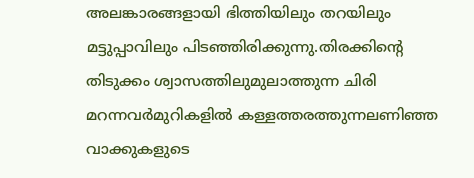അലങ്കാരങ്ങളായി ഭിത്തിയിലും തറയിലും മട്ടുപ്പാവിലും പിടഞ്ഞിരിക്കുന്നു.തിരക്കിന്റെ തിടുക്കം ശ്വാസത്തിലുമുലാത്തുന്ന ചിരി മറന്നവര്‍മുറികളില്‍ കള്ളത്തരത്തുന്നലണിഞ്ഞ വാക്കുകളുടെ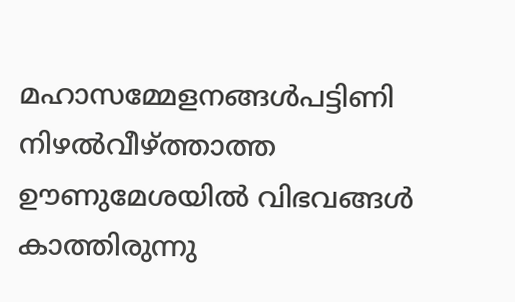മഹാസമ്മേളനങ്ങള്‍പട്ടിണി നിഴല്‍വീഴ്ത്താത്ത ഊണുമേശയില്‍ വിഭവങ്ങള്‍ കാത്തിരുന്നു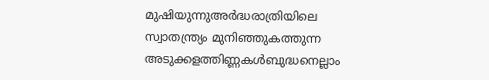മുഷിയുന്നുഅര്‍ദ്ധരാത്രിയിലെ സ്വാതന്ത്ര്യം മുനിഞ്ഞുകത്തുന്ന അടുക്കളത്തിണ്ണകള്‍ബുദ്ധനെല്ലാം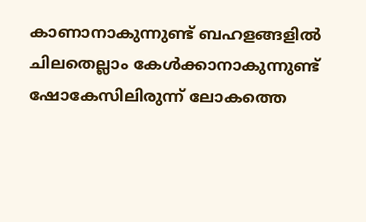കാണാനാകുന്നുണ്ട് ബഹളങ്ങളില്‍ ചിലതെല്ലാം കേള്‍ക്കാനാകുന്നുണ്ട് ഷോകേസിലിരുന്ന് ലോകത്തെ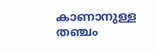കാണാനുള്ള തഞ്ചം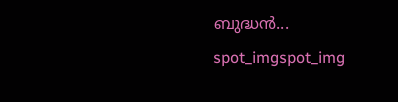ബുദ്ധന്‍...
spot_imgspot_img